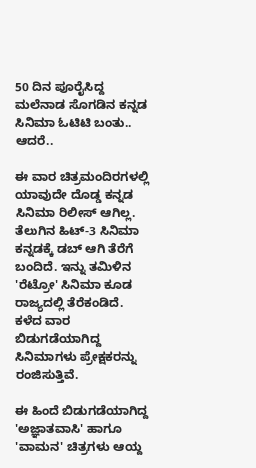50 ದಿನ ಪೂರೈಸಿದ್ದ ಮಲೆನಾಡ ಸೊಗಡಿನ ಕನ್ನಡ ಸಿನಿಮಾ ಓಟಿಟಿ ಬಂತು.. ಆದರೆ..

ಈ ವಾರ ಚಿತ್ರಮಂದಿರಗಳಲ್ಲಿ ಯಾವುದೇ ದೊಡ್ಡ ಕನ್ನಡ ಸಿನಿಮಾ ರಿಲೀಸ್ ಆಗಿಲ್ಲ. ತೆಲುಗಿನ ಹಿಟ್-3 ಸಿನಿಮಾ ಕನ್ನಡಕ್ಕೆ ಡಬ್ ಆಗಿ ತೆರೆಗೆ ಬಂದಿದೆ. ಇನ್ನು ತಮಿಳಿನ 'ರೆಟ್ರೋ' ಸಿನಿಮಾ ಕೂಡ ರಾಜ್ಯದಲ್ಲಿ ತೆರೆಕಂಡಿದೆ. ಕಳೆದ ವಾರ ಬಿಡುಗಡೆಯಾಗಿದ್ದ ಸಿನಿಮಾಗಳು ಪ್ರೇಕ್ಷಕರನ್ನು ರಂಜಿಸುತ್ತಿವೆ.

ಈ ಹಿಂದೆ ಬಿಡುಗಡೆಯಾಗಿದ್ದ 'ಅಜ್ಞಾತವಾಸಿ' ಹಾಗೂ 'ವಾಮನ' ಚಿತ್ರಗಳು ಆಯ್ದ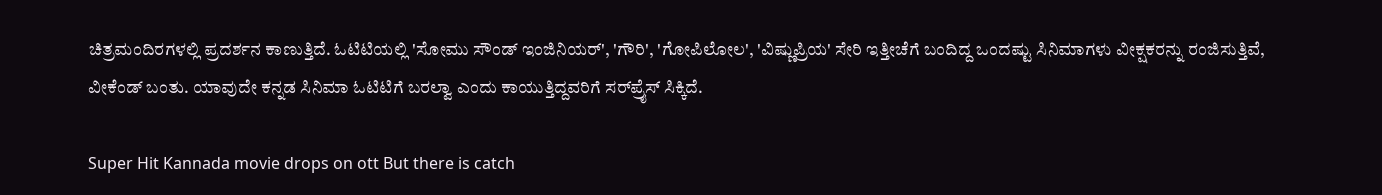ಚಿತ್ರಮಂದಿರಗಳಲ್ಲಿ ಪ್ರದರ್ಶನ ಕಾಣುತ್ತಿದೆ. ಓಟಿಟಿಯಲ್ಲಿ 'ಸೋಮು ಸೌಂಡ್ ಇಂಜಿನಿಯರ್', 'ಗೌರಿ', 'ಗೋಪಿಲೋಲ', 'ವಿಷ್ಣುಪ್ರಿಯ' ಸೇರಿ ಇತ್ತೀಚೆಗೆ ಬಂದಿದ್ದ ಒಂದಷ್ಟು ಸಿನಿಮಾಗಳು ವೀಕ್ಷಕರನ್ನು ರಂಜಿಸುತ್ತಿವೆ, ವೀಕೆಂಡ್ ಬಂತು. ಯಾವುದೇ ಕನ್ನಡ ಸಿನಿಮಾ ಓಟಿಟಿಗೆ ಬರಲ್ವಾ ಎಂದು ಕಾಯುತ್ತಿದ್ದವರಿಗೆ ಸರ್‌ಪ್ರೈಸ್ ಸಿಕ್ಕಿದೆ.

Super Hit Kannada movie drops on ott But there is catch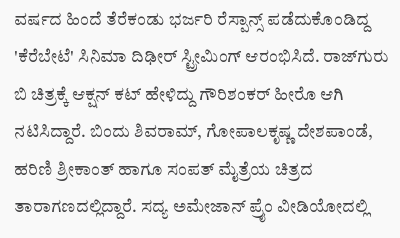ವರ್ಷದ ಹಿಂದೆ ತೆರೆಕಂಡು ಭರ್ಜರಿ ರೆಸ್ಪಾನ್ಸ್ ಪಡೆದುಕೊಂಡಿದ್ದ 'ಕೆರೆಬೇಟೆ' ಸಿನಿಮಾ ದಿಢೀರ್ ಸ್ಟ್ರೀಮಿಂಗ್ ಆರಂಭಿಸಿದೆ. ರಾಜ್‌ಗುರು ಬಿ ಚಿತ್ರಕ್ಕೆ ಆಕ್ಷನ್ ಕಟ್ ಹೇಳಿದ್ದು ಗೌರಿಶಂಕರ್ ಹೀರೊ ಆಗಿ ನಟಿಸಿದ್ದಾರೆ. ಬಿಂದು ಶಿವರಾಮ್, ಗೋಪಾಲಕೃಷ್ಣ ದೇಶಪಾಂಡೆ, ಹರಿಣಿ ಶ್ರೀಕಾಂತ್ ಹಾಗೂ ಸಂಪತ್ ಮೈತ್ರೆಯ ಚಿತ್ರದ ತಾರಾಗಣದಲ್ಲಿದ್ದಾರೆ. ಸದ್ಯ ಅಮೇಜಾನ್ ಪ್ರೈಂ ವೀಡಿಯೋದಲ್ಲಿ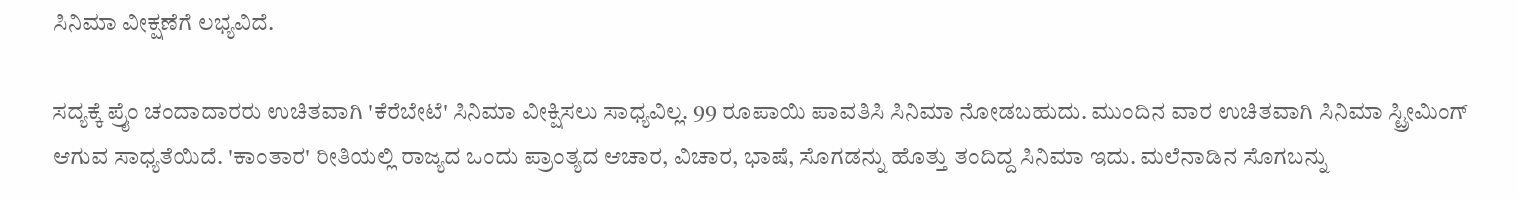ಸಿನಿಮಾ ವೀಕ್ಷಣೆಗೆ ಲಭ್ಯವಿದೆ.

ಸದ್ಯಕ್ಕೆ ಪ್ರೈಂ ಚಂದಾದಾರರು ಉಚಿತವಾಗಿ 'ಕೆರೆಬೇಟೆ' ಸಿನಿಮಾ ವೀಕ್ಷಿಸಲು ಸಾಧ್ಯವಿಲ್ಲ. 99 ರೂಪಾಯಿ ಪಾವತಿಸಿ ಸಿನಿಮಾ ನೋಡಬಹುದು. ಮುಂದಿನ ವಾರ ಉಚಿತವಾಗಿ ಸಿನಿಮಾ ಸ್ಟ್ರೀಮಿಂಗ್ ಆಗುವ ಸಾಧ್ಯತೆಯಿದೆ. 'ಕಾಂತಾರ' ರೀತಿಯಲ್ಲಿ ರಾಜ್ಯದ ಒಂದು ಪ್ರಾಂತ್ಯದ ಆಚಾರ, ವಿಚಾರ, ಭಾಷೆ, ಸೊಗಡನ್ನು ಹೊತ್ತು ತಂದಿದ್ದ ಸಿನಿಮಾ ಇದು. ಮಲೆನಾಡಿನ ಸೊಗಬನ್ನು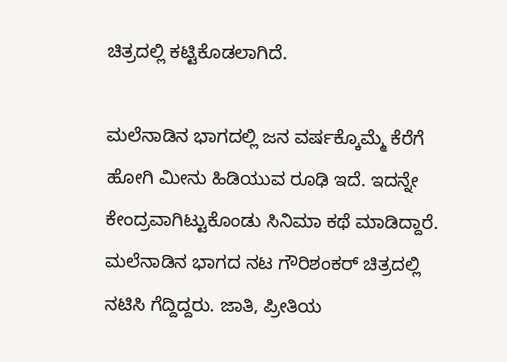ಚಿತ್ರದಲ್ಲಿ ಕಟ್ಟಿಕೊಡಲಾಗಿದೆ.

ಮಲೆನಾಡಿನ ಭಾಗದಲ್ಲಿ ಜನ ವರ್ಷಕ್ಕೊಮ್ಮೆ ಕೆರೆಗೆ ಹೋಗಿ ಮೀನು ಹಿಡಿಯುವ ರೂಢಿ ಇದೆ. ಇದನ್ನೇ ಕೇಂದ್ರವಾಗಿಟ್ಟುಕೊಂಡು ಸಿನಿಮಾ ಕಥೆ ಮಾಡಿದ್ದಾರೆ. ಮಲೆನಾಡಿನ ಭಾಗದ ನಟ ಗೌರಿಶಂಕರ್ ಚಿತ್ರದಲ್ಲಿ ನಟಿಸಿ ಗೆದ್ದಿದ್ದರು. ಜಾತಿ, ಪ್ರೀತಿಯ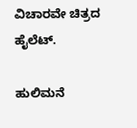ವಿಚಾರವೇ ಚಿತ್ರದ ಹೈಲೆಟ್.

ಹುಲಿಮನೆ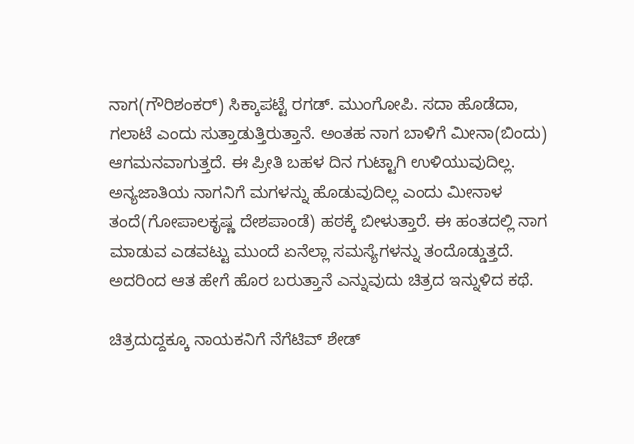ನಾಗ(ಗೌರಿಶಂಕರ್) ಸಿಕ್ಕಾಪಟ್ಟೆ ರಗಡ್. ಮುಂಗೋಪಿ. ಸದಾ ಹೊಡೆದಾ, ಗಲಾಟೆ ಎಂದು ಸುತ್ತಾಡುತ್ತಿರುತ್ತಾನೆ. ಅಂತಹ ನಾಗ ಬಾಳಿಗೆ ಮೀನಾ(ಬಿಂದು) ಆಗಮನವಾಗುತ್ತದೆ. ಈ ಪ್ರೀತಿ ಬಹಳ ದಿನ ಗುಟ್ಟಾಗಿ ಉಳಿಯುವುದಿಲ್ಲ. ಅನ್ಯಜಾತಿಯ ನಾಗನಿಗೆ ಮಗಳನ್ನು ಹೊಡುವುದಿಲ್ಲ ಎಂದು ಮೀನಾಳ ತಂದೆ(ಗೋಪಾಲಕೃಷ್ಣ ದೇಶಪಾಂಡೆ) ಹಠಕ್ಕೆ ಬೀಳುತ್ತಾರೆ. ಈ ಹಂತದಲ್ಲಿ ನಾಗ ಮಾಡುವ ಎಡವಟ್ಟು ಮುಂದೆ ಏನೆಲ್ಲಾ ಸಮಸ್ಯೆಗಳನ್ನು ತಂದೊಡ್ಡುತ್ತದೆ. ಅದರಿಂದ ಆತ ಹೇಗೆ ಹೊರ ಬರುತ್ತಾನೆ ಎನ್ನುವುದು ಚಿತ್ರದ ಇನ್ನುಳಿದ ಕಥೆ.

ಚಿತ್ರದುದ್ದಕ್ಕೂ ನಾಯಕನಿಗೆ ನೆಗೆಟಿವ್ ಶೇಡ್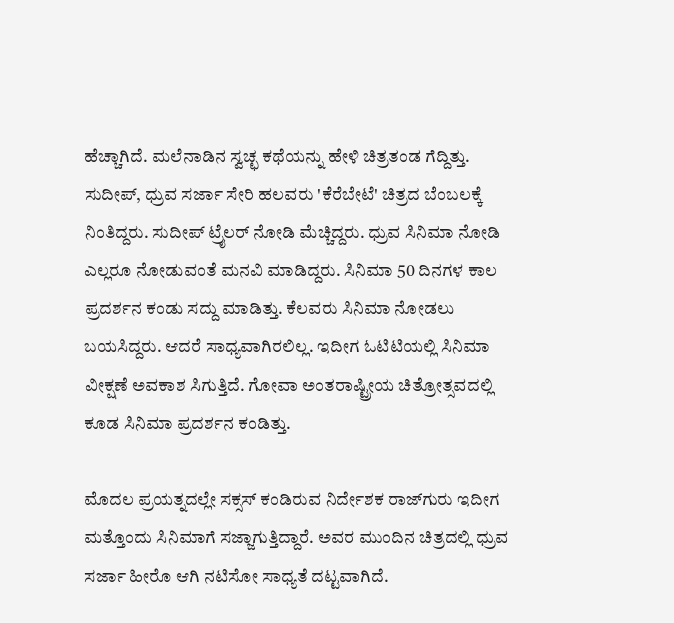ಹೆಚ್ಚಾಗಿದೆ. ಮಲೆನಾಡಿನ ಸ್ವಚ್ಛ ಕಥೆಯನ್ನು ಹೇಳಿ ಚಿತ್ರತಂಡ ಗೆದ್ದಿತ್ತು. ಸುದೀಪ್, ಧ್ರುವ ಸರ್ಜಾ ಸೇರಿ ಹಲವರು 'ಕೆರೆಬೇಟೆ' ಚಿತ್ರದ ಬೆಂಬಲಕ್ಕೆ ನಿಂತಿದ್ದರು. ಸುದೀಪ್ ಟ್ರೈಲರ್ ನೋಡಿ ಮೆಚ್ಚಿದ್ದರು. ಧ್ರುವ ಸಿನಿಮಾ ನೋಡಿ ಎಲ್ಲರೂ ನೋಡುವಂತೆ ಮನವಿ ಮಾಡಿದ್ದರು. ಸಿನಿಮಾ 50 ದಿನಗಳ ಕಾಲ ಪ್ರದರ್ಶನ ಕಂಡು ಸದ್ದು ಮಾಡಿತ್ತು. ಕೆಲವರು ಸಿನಿಮಾ ನೋಡಲು ಬಯಸಿದ್ದರು. ಆದರೆ ಸಾಧ್ಯವಾಗಿರಲಿಲ್ಲ. ಇದೀಗ ಓಟಿಟಿಯಲ್ಲಿ ಸಿನಿಮಾ ವೀಕ್ಷಣೆ ಅವಕಾಶ ಸಿಗುತ್ತಿದೆ. ಗೋವಾ ಅಂತರಾಷ್ಟ್ರೀಯ ಚಿತ್ರೋತ್ಸವದಲ್ಲಿ ಕೂಡ ಸಿನಿಮಾ ಪ್ರದರ್ಶನ ಕಂಡಿತ್ತು.

ಮೊದಲ ಪ್ರಯತ್ನದಲ್ಲೇ ಸಕ್ಸಸ್ ಕಂಡಿರುವ ನಿರ್ದೇಶಕ ರಾಜ್‌ಗುರು ಇದೀಗ ಮತ್ತೊಂದು ಸಿನಿಮಾಗೆ ಸಜ್ಜಾಗುತ್ತಿದ್ದಾರೆ. ಅವರ ಮುಂದಿನ ಚಿತ್ರದಲ್ಲಿ ಧ್ರುವ ಸರ್ಜಾ ಹೀರೊ ಆಗಿ ನಟಿಸೋ ಸಾಧ್ಯತೆ ದಟ್ಟವಾಗಿದೆ.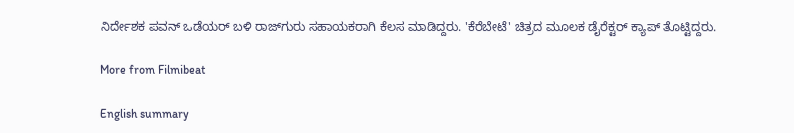ನಿರ್ದೇಶಕ ಪವನ್ ಒಡೆಯರ್ ಬಳಿ ರಾಜ್‌ಗುರು ಸಹಾಯಕರಾಗಿ ಕೆಲಸ ಮಾಡಿದ್ದರು. 'ಕೆರೆಬೇಟೆ' ಚಿತ್ರದ ಮೂಲಕ ಡೈರೆಕ್ಟರ್ ಕ್ಯಾಪ್ ತೊಟ್ಟಿದ್ದರು.

More from Filmibeat

English summary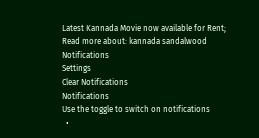Latest Kannada Movie now available for Rent;
Read more about: kannada sandalwood
Notifications
Settings
Clear Notifications
Notifications
Use the toggle to switch on notifications
  •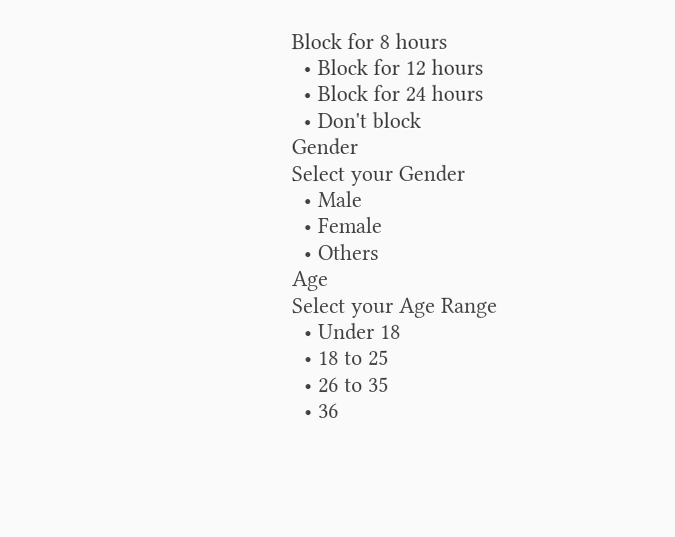Block for 8 hours
  • Block for 12 hours
  • Block for 24 hours
  • Don't block
Gender
Select your Gender
  • Male
  • Female
  • Others
Age
Select your Age Range
  • Under 18
  • 18 to 25
  • 26 to 35
  • 36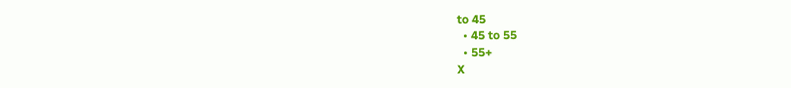to 45
  • 45 to 55
  • 55+
X